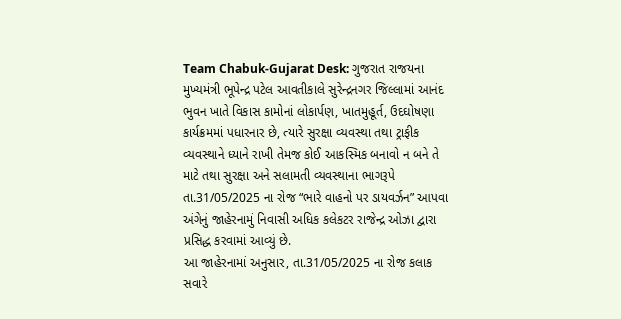Team Chabuk-Gujarat Desk: ગુજરાત રાજયના મુખ્યમંત્રી ભૂપેન્દ્ર પટેલ આવતીકાલે સુરેન્દ્રનગર જિલ્લામાં આનંદ ભુવન ખાતે વિકાસ કામોનાં લોકાર્પણ, ખાતમુહૂર્ત, ઉદઘોષણા કાર્યક્રમમાં પધારનાર છે, ત્યારે સુરક્ષા વ્યવસ્થા તથા ટ્રાફીક વ્યવસ્થાને ધ્યાને રાખી તેમજ કોઈ આકસ્મિક બનાવો ન બને તે માટે તથા સુરક્ષા અને સલામતી વ્યવસ્થાના ભાગરૂપે તા.31/05/2025 ના રોજ “ભારે વાહનો પર ડાયવર્ઝન” આપવા અંગેનું જાહેરનામું નિવાસી અધિક કલેકટર રાજેન્દ્ર ઓઝા દ્વારા પ્રસિદ્ધ કરવામાં આવ્યું છે.
આ જાહેરનામાં અનુસાર, તા.31/05/2025 ના રોજ કલાક સવારે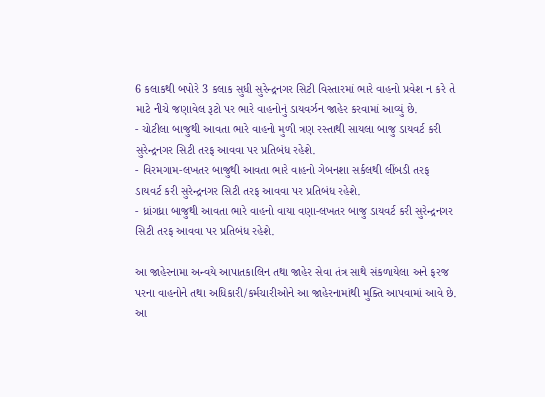6 કલાકથી બપોરે 3 કલાક સુધી સુરેન્દ્રનગર સિટી વિસ્તારમાં ભારે વાહનો પ્રવેશ ન કરે તે માટે નીચે જણાવેલ રૂટો પર ભારે વાહનોનું ડાયવર્ઝન જાહેર કરવામાં આવ્યું છે.
- ચોટીલા બાજુથી આવતા ભારે વાહનો મુળી ત્રણ રસ્તાથી સાયલા બાજુ ડાયવર્ટ કરી સુરેન્દ્રનગર સિટી તરફ આવવા પર પ્રતિબંધ રહેશે.
- વિરમગામ-લખતર બાજુથી આવતા ભારે વાહનો ગેબનશા સર્કલથી લીંબડી તરફ ડાયવર્ટ કરી સુરેન્દ્રનગર સિટી તરફ આવવા પર પ્રતિબંધ રહેશે.
- ધ્રાંગધ્રા બાજુથી આવતા ભારે વાહનો વાયા વણા-લખતર બાજુ ડાયવર્ટ કરી સુરેન્દ્રનગર સિટી તરફ આવવા પર પ્રતિબંધ રહેશે.

આ જાહેરનામા અન્વયે આપાતકાલિન તથા જાહેર સેવા તંત્ર સાથે સંકળાયેલા અને ફરજ પરના વાહનોને તથા અધિકારી/કર્મચારીઓને આ જાહેરનામાંથી મુક્તિ આપવામાં આવે છે. આ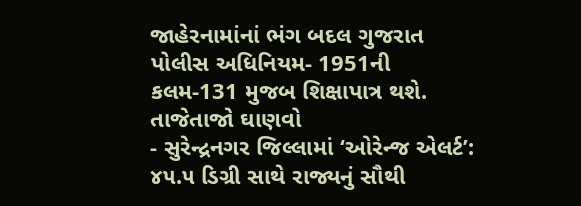જાહેરનામાંનાં ભંગ બદલ ગુજરાત પોલીસ અધિનિયમ- 1951ની કલમ-131 મુજબ શિક્ષાપાત્ર થશે.
તાજેતાજો ઘાણવો
- સુરેન્દ્રનગર જિલ્લામાં ‘ઓરેન્જ એલર્ટ’: ૪૫.૫ ડિગ્રી સાથે રાજ્યનું સૌથી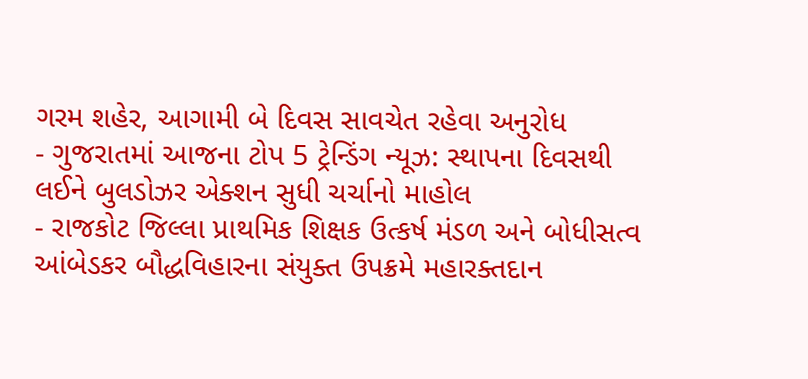ગરમ શહેર, આગામી બે દિવસ સાવચેત રહેવા અનુરોધ
- ગુજરાતમાં આજના ટોપ 5 ટ્રેન્ડિંગ ન્યૂઝ: સ્થાપના દિવસથી લઈને બુલડોઝર એક્શન સુધી ચર્ચાનો માહોલ
- રાજકોટ જિલ્લા પ્રાથમિક શિક્ષક ઉત્કર્ષ મંડળ અને બોધીસત્વ આંબેડકર બૌદ્ધવિહારના સંયુક્ત ઉપક્રમે મહારક્તદાન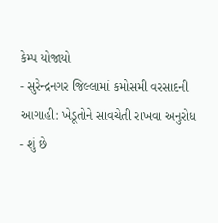કેમ્પ યોજાયો
- સુરેન્દ્રનગર જિલ્લામાં કમોસમી વરસાદની આગાહી: ખેડૂતોને સાવચેતી રાખવા અનુરોધ
- શું છે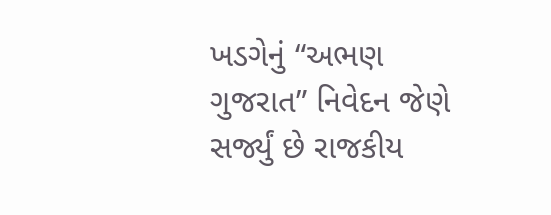ખડગેનું “અભણ ગુજરાત” નિવેદન જેણે સર્જ્યું છે રાજકીય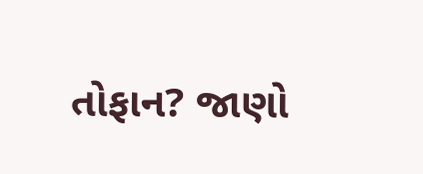તોફાન? જાણો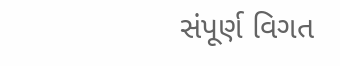સંપૂર્ણ વિગત